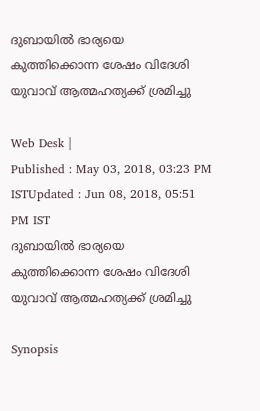ദുബായില്‍ ഭാര്യയെ കുത്തിക്കൊന്ന ശേഷം വിദേശി യുവാവ് ആത്മഹത്യക്ക് ശ്രമിച്ചു

Web Desk |
Published : May 03, 2018, 03:23 PM ISTUpdated : Jun 08, 2018, 05:51 PM IST
ദുബായില്‍ ഭാര്യയെ കുത്തിക്കൊന്ന ശേഷം വിദേശി യുവാവ് ആത്മഹത്യക്ക് ശ്രമിച്ചു

Synopsis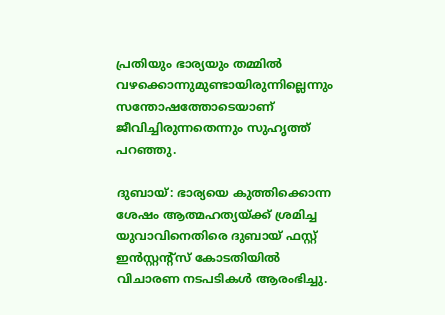പ്രതിയും ഭാര്യയും തമ്മില്‍ വഴക്കൊന്നുമുണ്ടായിരുന്നില്ലെന്നും സന്തോഷത്തോടെയാണ് ജീവിച്ചിരുന്നതെന്നും സുഹൃത്ത് പറഞ്ഞു.

ദുബായ്: ഭാര്യയെ കുത്തിക്കൊന്ന ശേഷം ആത്മഹത്യയ്ക്ക് ശ്രമിച്ച യുവാവിനെതിരെ ദുബായ് ഫസ്റ്റ് ഇന്‍സ്റ്റന്റ്സ് കോടതിയില്‍ വിചാരണ നടപടികള്‍ ആരംഭിച്ചു.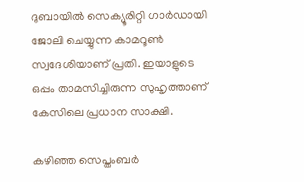ദുബായില്‍ സെക്യൂരിറ്റി ഗാര്‍ഡായി ജോലി ചെയ്യുന്ന കാമറൂണ്‍ സ്വദേശിയാണ് പ്രതി. ഇയാളുടെ ഒപ്പം താമസിച്ചിരുന്ന സുഹൃത്താണ് കേസിലെ പ്രധാന സാക്ഷി.

കഴിഞ്ഞ സെപ്തംബര്‍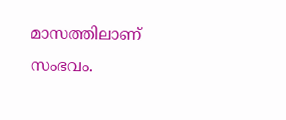മാസത്തിലാണ് സംഭവം.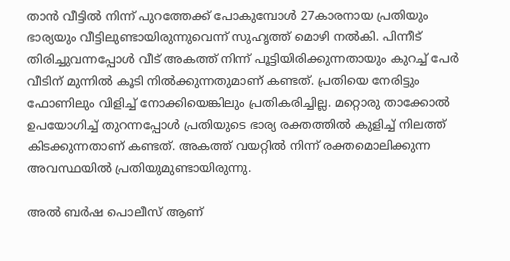താന്‍ വീട്ടില്‍ നിന്ന് പുറത്തേക്ക് പോകുമ്പോള്‍ 27കാരനായ പ്രതിയും ഭാര്യയും വീട്ടിലുണ്ടായിരുന്നുവെന്ന് സുഹൃത്ത് മൊഴി നല്‍കി. പിന്നീട് തിരിച്ചുവന്നപ്പോള്‍ വീട് അകത്ത് നിന്ന് പൂട്ടിയിരിക്കുന്നതായും കുറച്ച് പേര്‍ വീടിന് മുന്നില്‍ കൂടി നില്‍ക്കുന്നതുമാണ് കണ്ടത്. പ്രതിയെ നേരിട്ടും ഫോണിലും വിളിച്ച് നോക്കിയെങ്കിലും പ്രതികരിച്ചില്ല. മറ്റൊരു താക്കോല്‍ ഉപയോഗിച്ച് തുറന്നപ്പോള്‍ പ്രതിയുടെ ഭാര്യ രക്തത്തില്‍ കുളിച്ച് നിലത്ത് കിടക്കുന്നതാണ് കണ്ടത്. അകത്ത് വയറ്റില്‍ നിന്ന് രക്തമൊലിക്കുന്ന അവസ്ഥയില്‍ പ്രതിയുമുണ്ടായിരുന്നു.

അൽ ബർഷ പൊലീസ് ആണ്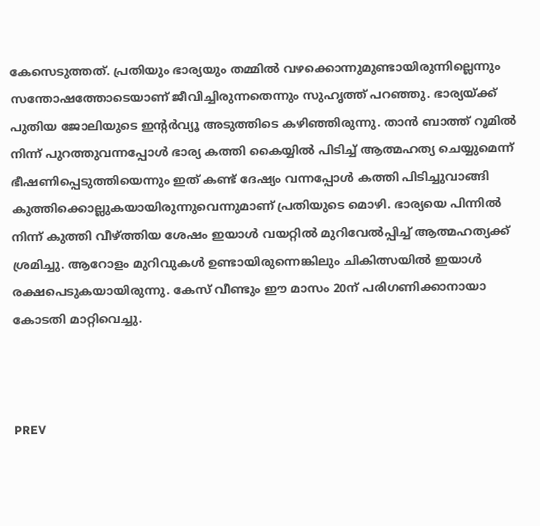കേസെടുത്തത്. പ്രതിയും ഭാര്യയും തമ്മില്‍ വഴക്കൊന്നുമുണ്ടായിരുന്നില്ലെന്നും സന്തോഷത്തോടെയാണ് ജീവിച്ചിരുന്നതെന്നും സുഹൃത്ത് പറഞ്ഞു. ഭാര്യയ്ക്ക് പുതിയ ജോലിയുടെ ഇന്റര്‍വ്യൂ അടുത്തിടെ കഴിഞ്ഞിരുന്നു. താന്‍ ബാത്ത് റൂമില്‍ നിന്ന് പുറത്തുവന്നപ്പോള്‍ ഭാര്യ കത്തി കൈയ്യില്‍ പിടിച്ച് ആത്മഹത്യ ചെയ്യുമെന്ന് ഭീഷണിപ്പെടുത്തിയെന്നും ഇത് കണ്ട് ദേഷ്യം വന്നപ്പോള്‍ കത്തി പിടിച്ചുവാങ്ങി കുത്തിക്കൊല്ലുകയായിരുന്നുവെന്നുമാണ് പ്രതിയുടെ മൊഴി. ഭാര്യയെ പിന്നില്‍ നിന്ന് കുത്തി വീഴ്ത്തിയ ശേഷം ഇയാള്‍ വയറ്റില്‍ മുറിവേല്‍പ്പിച്ച് ആത്മഹത്യക്ക് ശ്രമിച്ചു. ആറോളം മുറിവുകള്‍ ഉണ്ടായിരുന്നെങ്കിലും ചികിത്സയില്‍ ഇയാള്‍ രക്ഷപെടുകയായിരുന്നു. കേസ് വീണ്ടും ഈ മാസം 20ന് പരിഗണിക്കാനായാ കോടതി മാറ്റിവെച്ചു.



PREV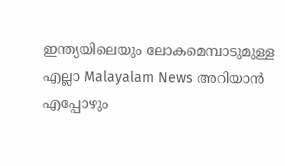ഇന്ത്യയിലെയും ലോകമെമ്പാടുമുള്ള എല്ലാ Malayalam News അറിയാൻ എപ്പോഴും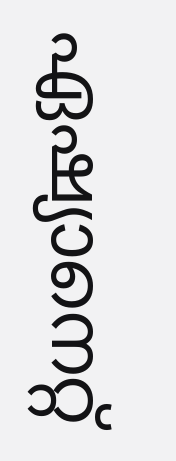ഏഷ്യാനെറ്റ്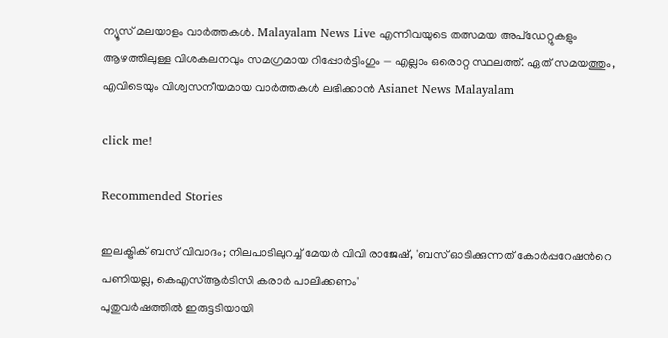ന്യൂസ് മലയാളം വാർത്തകൾ. Malayalam News Live എന്നിവയുടെ തത്സമയ അപ്‌ഡേറ്റുകളും ആഴത്തിലുള്ള വിശകലനവും സമഗ്രമായ റിപ്പോർട്ടിംഗും — എല്ലാം ഒരൊറ്റ സ്ഥലത്ത്. ഏത് സമയത്തും, എവിടെയും വിശ്വസനീയമായ വാർത്തകൾ ലഭിക്കാൻ Asianet News Malayalam

click me!

Recommended Stories

ഇലക്ട്രിക് ബസ് വിവാദം; നിലപാടിലുറച്ച് മേയര്‍ വിവി രാജേഷ്, 'ബസ് ഓടിക്കുന്നത് കോര്‍പ്പറേഷന്‍റെ പണിയല്ല, കെഎസ്ആര്‍ടിസി കരാര്‍ പാലിക്കണം'
പുതുവർഷത്തിൽ ഇരുട്ടടിയായി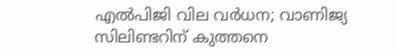എൽപിജി വില വർധന; വാണിജ്യ സിലിണ്ടറിന് കുത്തനെ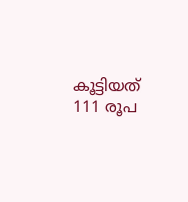കൂട്ടിയത് 111 രൂപ